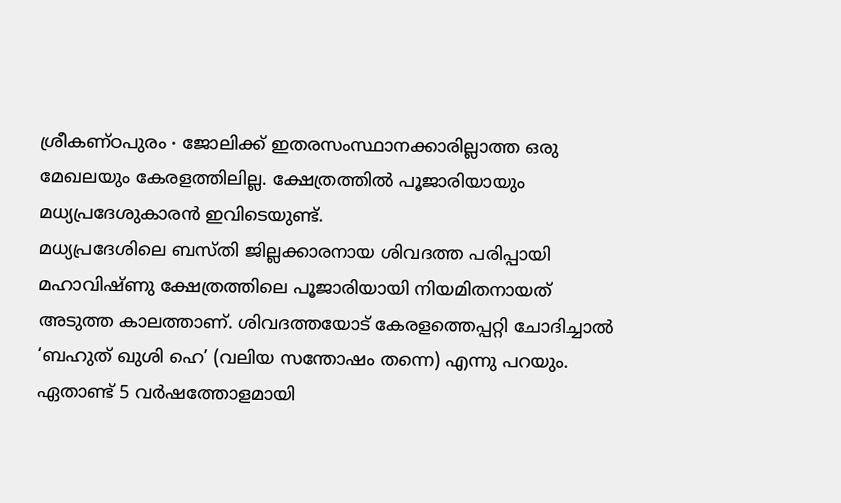ശ്രീകണ്ഠപുരം ∙ ജോലിക്ക് ഇതരസംസ്ഥാനക്കാരില്ലാത്ത ഒരു മേഖലയും കേരളത്തിലില്ല. ക്ഷേത്രത്തിൽ പൂജാരിയായും മധ്യപ്രദേശുകാരൻ ഇവിടെയുണ്ട്.
മധ്യപ്രദേശിലെ ബസ്തി ജില്ലക്കാരനായ ശിവദത്ത പരിപ്പായി മഹാവിഷ്ണു ക്ഷേത്രത്തിലെ പൂജാരിയായി നിയമിതനായത് അടുത്ത കാലത്താണ്. ശിവദത്തയോട് കേരളത്തെപ്പറ്റി ചോദിച്ചാൽ ‘ബഹുത് ഖുശി ഹെ’ (വലിയ സന്തോഷം തന്നെ) എന്നു പറയും.
ഏതാണ്ട് 5 വർഷത്തോളമായി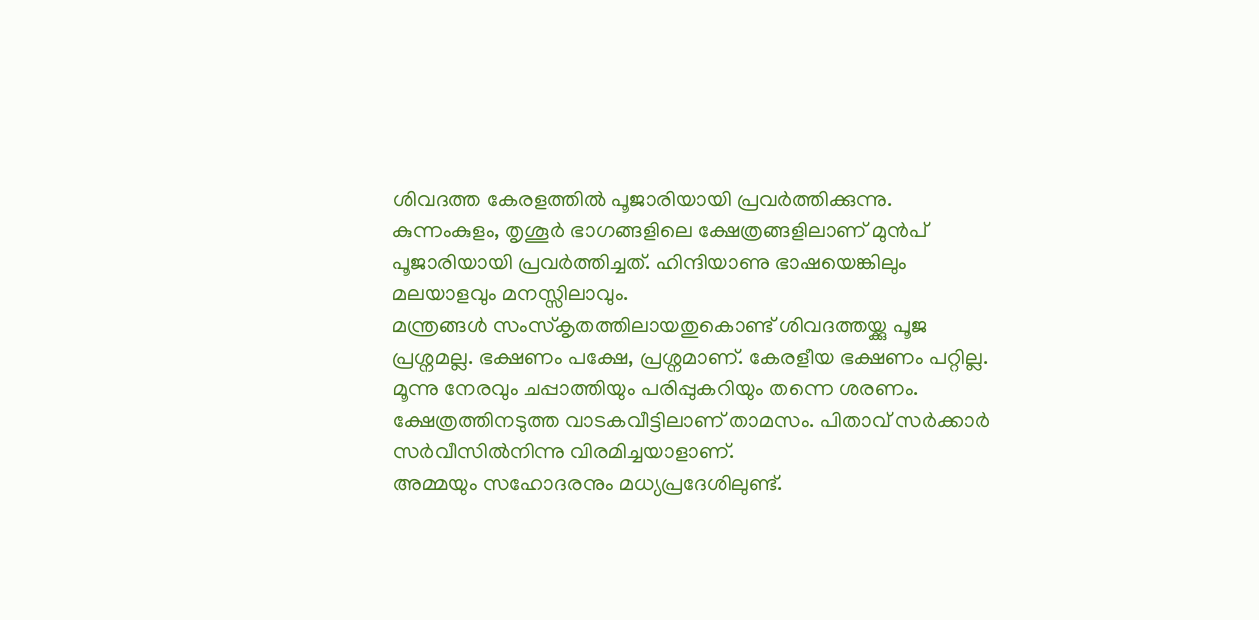ശിവദത്ത കേരളത്തിൽ പൂജാരിയായി പ്രവർത്തിക്കുന്നു.
കുന്നംകുളം, തൃശൂർ ഭാഗങ്ങളിലെ ക്ഷേത്രങ്ങളിലാണ് മുൻപ് പൂജാരിയായി പ്രവർത്തിച്ചത്. ഹിന്ദിയാണു ഭാഷയെങ്കിലും മലയാളവും മനസ്സിലാവും.
മന്ത്രങ്ങൾ സംസ്കൃതത്തിലായതുകൊണ്ട് ശിവദത്തയ്ക്കു പൂജ പ്രശ്നമല്ല. ഭക്ഷണം പക്ഷേ, പ്രശ്നമാണ്. കേരളീയ ഭക്ഷണം പറ്റില്ല.
മൂന്നു നേരവും ചപ്പാത്തിയും പരിപ്പുകറിയും തന്നെ ശരണം.
ക്ഷേത്രത്തിനടുത്ത വാടകവീട്ടിലാണ് താമസം. പിതാവ് സർക്കാർ സർവീസിൽനിന്നു വിരമിച്ചയാളാണ്.
അമ്മയും സഹോദരനും മധ്യപ്രദേശിലുണ്ട്.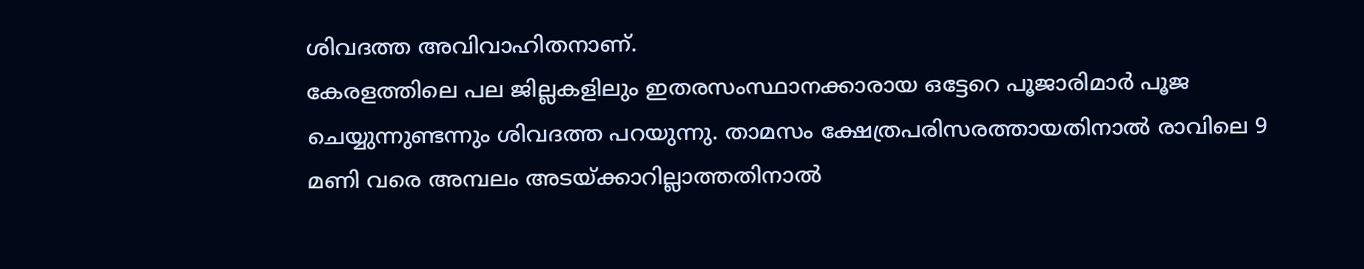ശിവദത്ത അവിവാഹിതനാണ്.
കേരളത്തിലെ പല ജില്ലകളിലും ഇതരസംസ്ഥാനക്കാരായ ഒട്ടേറെ പൂജാരിമാർ പൂജ ചെയ്യുന്നുണ്ടന്നും ശിവദത്ത പറയുന്നു. താമസം ക്ഷേത്രപരിസരത്തായതിനാൽ രാവിലെ 9 മണി വരെ അമ്പലം അടയ്ക്കാറില്ലാത്തതിനാൽ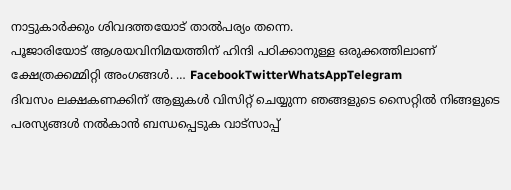നാട്ടുകാർക്കും ശിവദത്തയോട് താൽപര്യം തന്നെ.
പൂജാരിയോട് ആശയവിനിമയത്തിന് ഹിന്ദി പഠിക്കാനുള്ള ഒരുക്കത്തിലാണ് ക്ഷേത്രക്കമ്മിറ്റി അംഗങ്ങൾ. … FacebookTwitterWhatsAppTelegram
ദിവസം ലക്ഷകണക്കിന് ആളുകൾ വിസിറ്റ് ചെയ്യുന്ന ഞങ്ങളുടെ സൈറ്റിൽ നിങ്ങളുടെ പരസ്യങ്ങൾ നൽകാൻ ബന്ധപ്പെടുക വാട്സാപ്പ്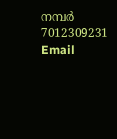നമ്പർ 7012309231 Email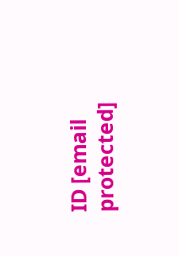ID [email protected]